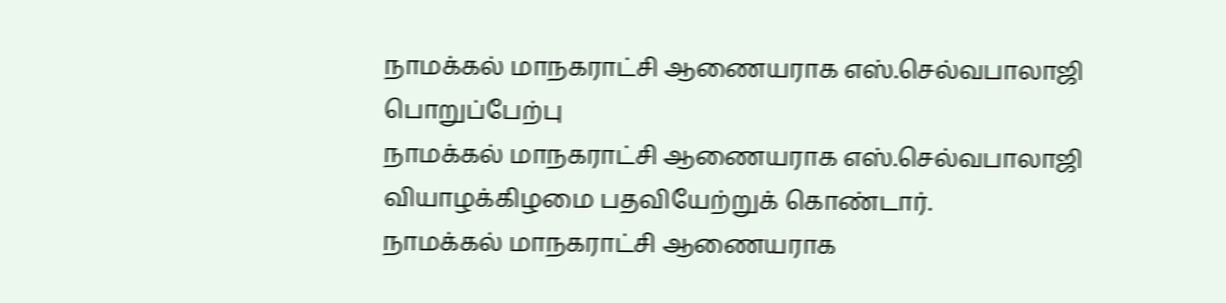நாமக்கல் மாநகராட்சி ஆணையராக எஸ்.செல்வபாலாஜி பொறுப்பேற்பு
நாமக்கல் மாநகராட்சி ஆணையராக எஸ்.செல்வபாலாஜி வியாழக்கிழமை பதவியேற்றுக் கொண்டார்.
நாமக்கல் மாநகராட்சி ஆணையராக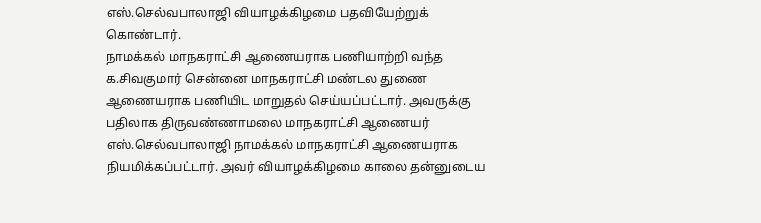எஸ்.செல்வபாலாஜி வியாழக்கிழமை பதவியேற்றுக் கொண்டார்.
நாமக்கல் மாநகராட்சி ஆணையராக பணியாற்றி வந்த க.சிவகுமார் சென்னை மாநகராட்சி மண்டல துணை ஆணையராக பணியிட மாறுதல் செய்யப்பட்டார். அவருக்கு பதிலாக திருவண்ணாமலை மாநகராட்சி ஆணையர் எஸ்.செல்வபாலாஜி நாமக்கல் மாநகராட்சி ஆணையராக நியமிக்கப்பட்டார். அவர் வியாழக்கிழமை காலை தன்னுடைய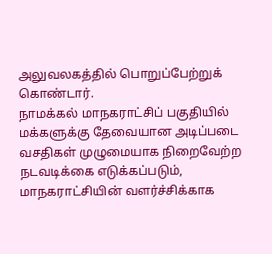அலுவலகத்தில் பொறுப்பேற்றுக் கொண்டார்.
நாமக்கல் மாநகராட்சிப் பகுதியில் மக்களுக்கு தேவையான அடிப்படை வசதிகள் முழுமையாக நிறைவேற்ற நடவடிக்கை எடுக்கப்படும், மாநகராட்சியின் வளர்ச்சிக்காக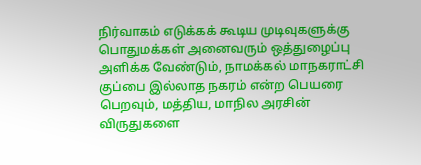நிர்வாகம் எடுக்கக் கூடிய முடிவுகளுக்கு பொதுமக்கள் அனைவரும் ஒத்துழைப்பு அளிக்க வேண்டும், நாமக்கல் மாநகராட்சி குப்பை இல்லாத நகரம் என்ற பெயரை பெறவும், மத்திய, மாநில அரசின் விருதுகளை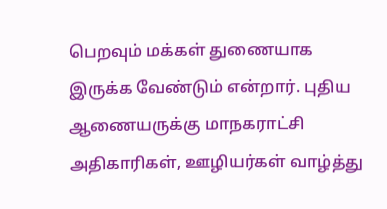பெறவும் மக்கள் துணையாக இருக்க வேண்டும் என்றார். புதிய ஆணையருக்கு மாநகராட்சி அதிகாரிகள், ஊழியர்கள் வாழ்த்து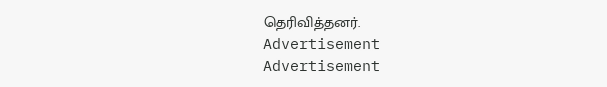தெரிவித்தனர்.
Advertisement
Advertisement